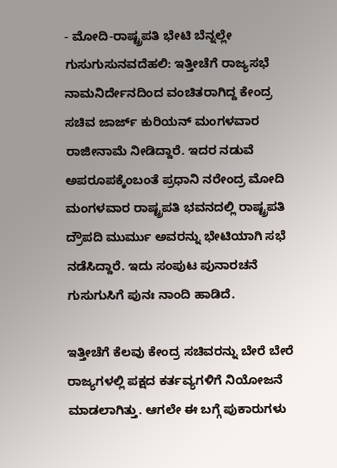- ಮೋದಿ-ರಾಷ್ಟ್ರಪತಿ ಭೇಟಿ ಬೆನ್ನಲ್ಲೇ ಗುಸುಗುಸುನವದೆಹಲಿ: ಇತ್ತೀಚೆಗೆ ರಾಜ್ಯಸಭೆ ನಾಮನಿರ್ದೇನದಿಂದ ವಂಚಿತರಾಗಿದ್ದ ಕೇಂದ್ರ ಸಚಿವ ಜಾರ್ಜ್‌ ಕುರಿಯನ್‌ ಮಂಗಳವಾರ ರಾಜೀನಾಮೆ ನೀಡಿದ್ದಾರೆ. ಇದರ ನಡುವೆ ಅಪರೂಪಕ್ಕೆಂಬಂತೆ ಪ್ರಧಾನಿ ನರೇಂದ್ರ ಮೋದಿ ಮಂಗಳವಾರ ರಾಷ್ಟ್ರಪತಿ ಭವನದಲ್ಲಿ ರಾಷ್ಟ್ರಪತಿ ದ್ರೌಪದಿ ಮುರ್ಮು ಅವರನ್ನು ಭೇಟಿಯಾಗಿ ಸಭೆ ನಡೆಸಿದ್ದಾರೆ. ಇದು ಸಂಪುಟ ಪುನಾರಚನೆ ಗುಸುಗುಸಿಗೆ ಪುನಃ ನಾಂದಿ ಹಾಡಿದೆ.

ಇತ್ತೀಚೆಗೆ ಕೆಲವು ಕೇಂದ್ರ ಸಚಿವರನ್ನು ಬೇರೆ ಬೇರೆ ರಾಜ್ಯಗಳಲ್ಲಿ ಪಕ್ಷದ ಕರ್ತವ್ಯಗಳಿಗೆ ನಿಯೋಜನೆ ಮಾಡಲಾಗಿತ್ತು. ಆಗಲೇ ಈ ಬಗ್ಗೆ ಪುಕಾರುಗಳು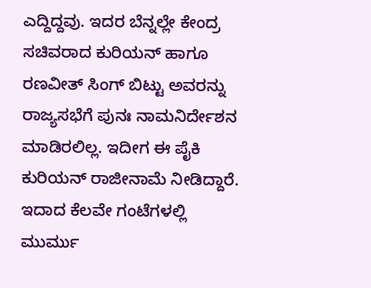ಎದ್ದಿದ್ದವು. ಇದರ ಬೆನ್ನಲ್ಲೇ ಕೇಂದ್ರ ಸಚಿವರಾದ ಕುರಿಯನ್‌ ಹಾಗೂ ರಣವೀತ್‌ ಸಿಂಗ್‌ ಬಿಟ್ಟು ಅವರನ್ನು ರಾಜ್ಯಸಭೆಗೆ ಪುನಃ ನಾಮನಿರ್ದೇಶನ ಮಾಡಿರಲಿಲ್ಲ. ಇದೀಗ ಈ ಪೈಕಿ ಕುರಿಯನ್‌ ರಾಜೀನಾಮೆ ನೀಡಿದ್ದಾರೆ. ಇದಾದ ಕೆಲವೇ ಗಂಟೆಗಳಲ್ಲಿ ಮುರ್ಮು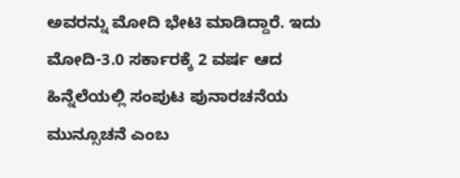ಅವರನ್ನು ಮೋದಿ ಭೇಟಿ ಮಾಡಿದ್ದಾರೆ. ಇದು ಮೋದಿ-3.0 ಸರ್ಕಾರಕ್ಕೆ 2 ವರ್ಷ ಆದ ಹಿನ್ನೆಲೆಯಲ್ಲಿ ಸಂಪುಟ ಪುನಾರಚನೆಯ ಮುನ್ಸೂಚನೆ ಎಂಬ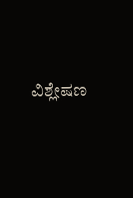ವಿಶ್ಲೇಷಣ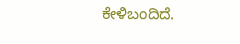ಕೇಳಿಬಂದಿದೆ.